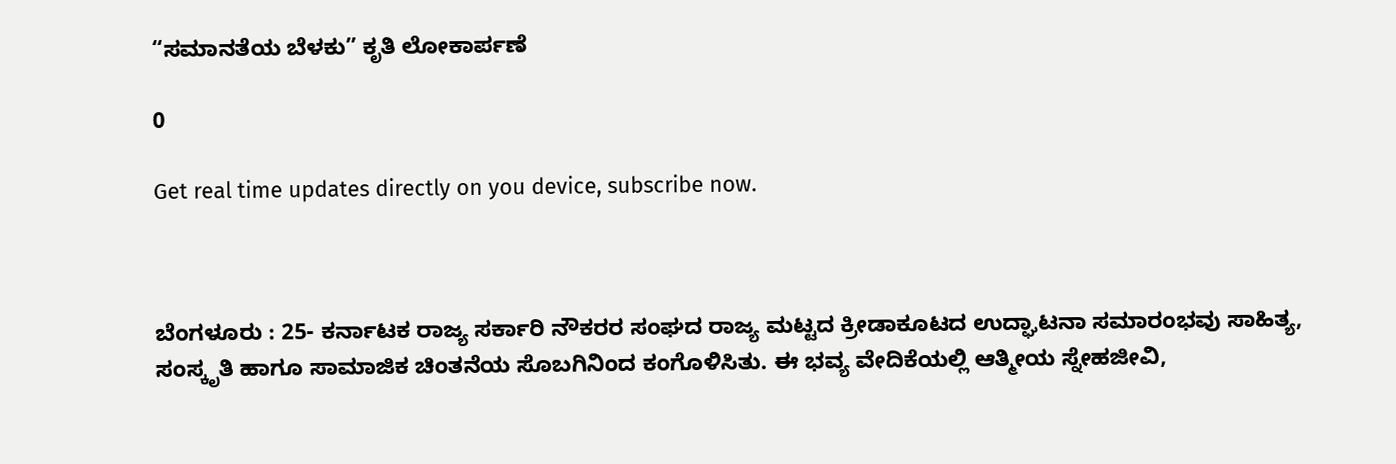“ಸಮಾನತೆಯ ಬೆಳಕು” ಕೃತಿ ಲೋಕಾರ್ಪಣೆ

0

Get real time updates directly on you device, subscribe now.



ಬೆಂಗಳೂರು : 25- ಕರ್ನಾಟಕ ರಾಜ್ಯ ಸರ್ಕಾರಿ ನೌಕರರ ಸಂಘದ ರಾಜ್ಯ ಮಟ್ಟದ ಕ್ರೀಡಾಕೂಟದ ಉದ್ಘಾಟನಾ ಸಮಾರಂಭವು ಸಾಹಿತ್ಯ, ಸಂಸ್ಕೃತಿ ಹಾಗೂ ಸಾಮಾಜಿಕ ಚಿಂತನೆಯ ಸೊಬಗಿನಿಂದ ಕಂಗೊಳಿಸಿತು. ಈ ಭವ್ಯ ವೇದಿಕೆಯಲ್ಲಿ ಆತ್ಮೀಯ ಸ್ನೇಹಜೀವಿ,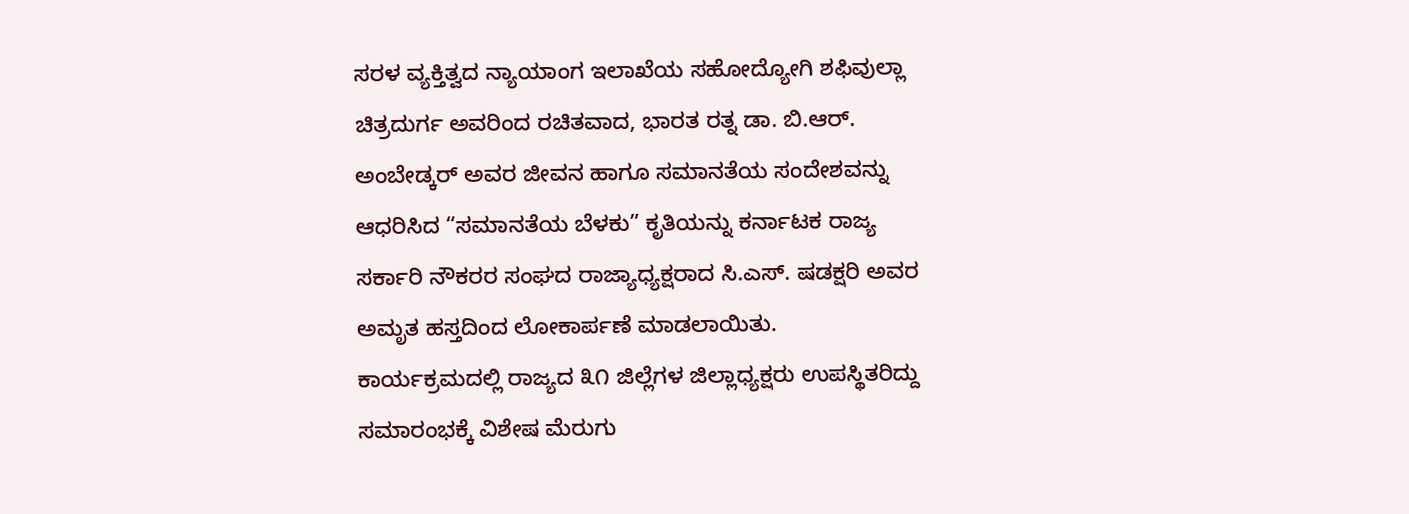ಸರಳ ವ್ಯಕ್ತಿತ್ವದ ನ್ಯಾಯಾಂಗ ಇಲಾಖೆಯ ಸಹೋದ್ಯೋಗಿ ಶಫಿವುಲ್ಲಾ ಚಿತ್ರದುರ್ಗ ಅವರಿಂದ ರಚಿತವಾದ, ಭಾರತ ರತ್ನ ಡಾ. ಬಿ.ಆರ್. ಅಂಬೇಡ್ಕರ್ ಅವರ ಜೀವನ ಹಾಗೂ ಸಮಾನತೆಯ ಸಂದೇಶವನ್ನು ಆಧರಿಸಿದ “ಸಮಾನತೆಯ ಬೆಳಕು” ಕೃತಿಯನ್ನು ಕರ್ನಾಟಕ ರಾಜ್ಯ ಸರ್ಕಾರಿ ನೌಕರರ ಸಂಘದ ರಾಜ್ಯಾಧ್ಯಕ್ಷರಾದ ಸಿ.ಎಸ್. ಷಡಕ್ಷರಿ ಅವರ ಅಮೃತ ಹಸ್ತದಿಂದ ಲೋಕಾರ್ಪಣೆ ಮಾಡಲಾಯಿತು.
ಕಾರ್ಯಕ್ರಮದಲ್ಲಿ ರಾಜ್ಯದ ೩೧ ಜಿಲ್ಲೆಗಳ ಜಿಲ್ಲಾಧ್ಯಕ್ಷರು ಉಪಸ್ಥಿತರಿದ್ದು ಸಮಾರಂಭಕ್ಕೆ ವಿಶೇಷ ಮೆರುಗು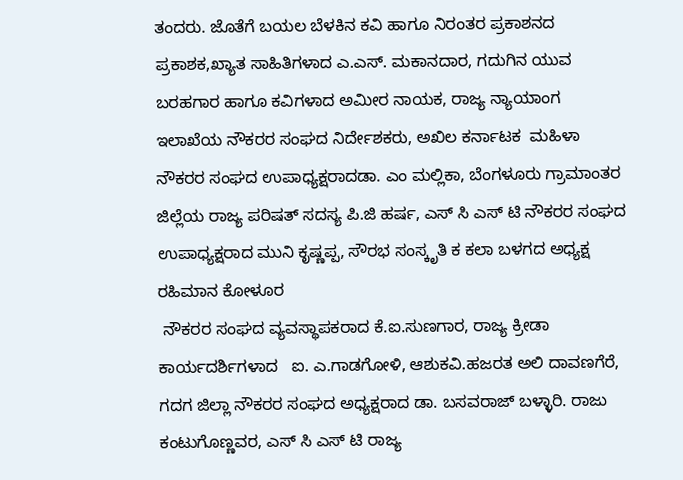ತಂದರು. ಜೊತೆಗೆ ಬಯಲ ಬೆಳಕಿನ ಕವಿ ಹಾಗೂ ನಿರಂತರ ಪ್ರಕಾಶನದ ಪ್ರಕಾಶಕ,ಖ್ಯಾತ ಸಾಹಿತಿಗಳಾದ ಎ.ಎಸ್. ಮಕಾನದಾರ, ಗದುಗಿನ ಯುವ ಬರಹಗಾರ ಹಾಗೂ ಕವಿಗಳಾದ ಅಮೀರ ನಾಯಕ, ರಾಜ್ಯ ನ್ಯಾಯಾಂಗ ಇಲಾಖೆಯ ನೌಕರರ ಸಂಘದ ನಿರ್ದೇಶಕರು, ಅಖಿಲ ಕರ್ನಾಟಕ  ಮಹಿಳಾ ನೌಕರರ ಸಂಘದ ಉಪಾಧ್ಯಕ್ಷರಾದಡಾ. ಎಂ ಮಲ್ಲಿಕಾ, ಬೆಂಗಳೂರು ಗ್ರಾಮಾಂತರ ಜಿಲ್ಲೆಯ ರಾಜ್ಯ ಪರಿಷತ್ ಸದಸ್ಯ ಪಿ.ಜಿ ಹರ್ಷ, ಎಸ್ ಸಿ ಎಸ್ ಟಿ ನೌಕರರ ಸಂಘದ ಉಪಾಧ್ಯಕ್ಷರಾದ ಮುನಿ ಕೃಷ್ಣಪ್ಪ, ಸೌರಭ ಸಂಸ್ಕೃತಿ ಕ ಕಲಾ ಬಳಗದ ಅಧ್ಯಕ್ಷ ರಹಿಮಾನ ಕೋಳೂರ
 ನೌಕರರ ಸಂಘದ ವ್ಯವಸ್ಥಾಪಕರಾದ ಕೆ.ಐ.ಸುಣಗಾರ, ರಾಜ್ಯ ಕ್ರೀಡಾ ಕಾರ್ಯದರ್ಶಿಗಳಾದ   ಐ. ಎ.ಗಾಡಗೋಳಿ, ಆಶುಕವಿ.ಹಜರತ ಅಲಿ ದಾವಣಗೆರೆ, ಗದಗ ಜಿಲ್ಲಾ ನೌಕರರ ಸಂಘದ ಅಧ್ಯಕ್ಷರಾದ ಡಾ. ಬಸವರಾಜ್ ಬಳ್ಳಾರಿ. ರಾಜು ಕಂಟುಗೊಣ್ಣವರ, ಎಸ್ ಸಿ ಎಸ್ ಟಿ ರಾಜ್ಯ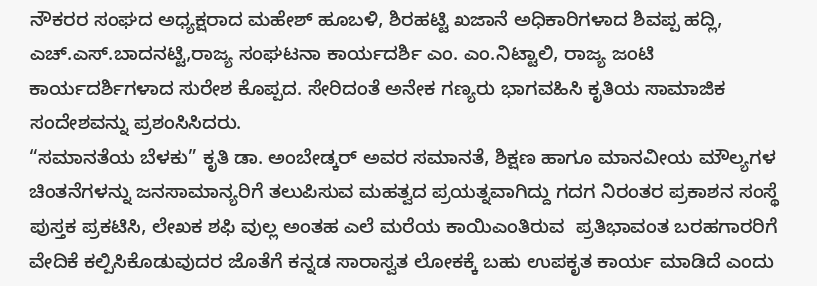ನೌಕರರ ಸಂಘದ ಅಧ್ಯಕ್ಷರಾದ ಮಹೇಶ್ ಹೂಬಳಿ, ಶಿರಹಟ್ಟಿ ಖಜಾನೆ ಅಧಿಕಾರಿಗಳಾದ ಶಿವಪ್ಪ ಹದ್ಲಿ, ಎಚ್.ಎಸ್.ಬಾದನಟ್ಟಿ,ರಾಜ್ಯ ಸಂಘಟನಾ ಕಾರ್ಯದರ್ಶಿ ಎಂ. ಎಂ.ನಿಟ್ಟಾಲಿ, ರಾಜ್ಯ ಜಂಟಿ ಕಾರ್ಯದರ್ಶಿಗಳಾದ ಸುರೇಶ ಕೊಪ್ಪದ. ಸೇರಿದಂತೆ ಅನೇಕ ಗಣ್ಯರು ಭಾಗವಹಿಸಿ ಕೃತಿಯ ಸಾಮಾಜಿಕ ಸಂದೇಶವನ್ನು ಪ್ರಶಂಸಿಸಿದರು.
“ಸಮಾನತೆಯ ಬೆಳಕು” ಕೃತಿ ಡಾ. ಅಂಬೇಡ್ಕರ್ ಅವರ ಸಮಾನತೆ, ಶಿಕ್ಷಣ ಹಾಗೂ ಮಾನವೀಯ ಮೌಲ್ಯಗಳ ಚಿಂತನೆಗಳನ್ನು ಜನಸಾಮಾನ್ಯರಿಗೆ ತಲುಪಿಸುವ ಮಹತ್ವದ ಪ್ರಯತ್ನವಾಗಿದ್ದು ಗದಗ ನಿರಂತರ ಪ್ರಕಾಶನ ಸಂಸ್ಥೆ ಪುಸ್ತಕ ಪ್ರಕಟಿಸಿ, ಲೇಖಕ ಶಫಿ ವುಲ್ಲ ಅಂತಹ ಎಲೆ ಮರೆಯ ಕಾಯಿಎಂತಿರುವ  ಪ್ರತಿಭಾವಂತ ಬರಹಗಾರರಿಗೆ ವೇದಿಕೆ ಕಲ್ಪಿಸಿಕೊಡುವುದರ ಜೊತೆಗೆ ಕನ್ನಡ ಸಾರಾಸ್ವತ ಲೋಕಕ್ಕೆ ಬಹು ಉಪಕೃತ ಕಾರ್ಯ ಮಾಡಿದೆ ಎಂದು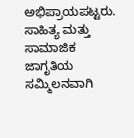ಅಭಿಪ್ರಾಯಪಟ್ಟರು.               ಸಾಹಿತ್ಯ ಮತ್ತು ಸಾಮಾಜಿಕ ಜಾಗೃತಿಯ ಸಮ್ಮಿಲನವಾಗಿ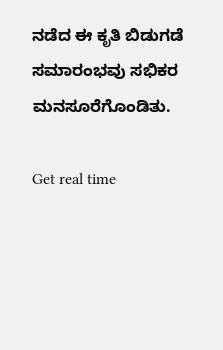ನಡೆದ ಈ ಕೃತಿ ಬಿಡುಗಡೆ ಸಮಾರಂಭವು ಸಭಿಕರ ಮನಸೂರೆಗೊಂಡಿತು.

Get real time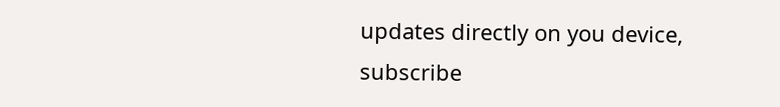updates directly on you device, subscribe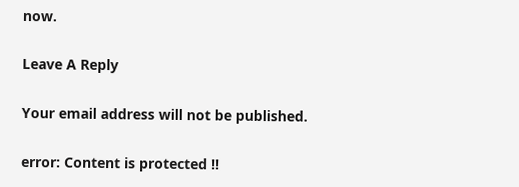now.

Leave A Reply

Your email address will not be published.

error: Content is protected !!